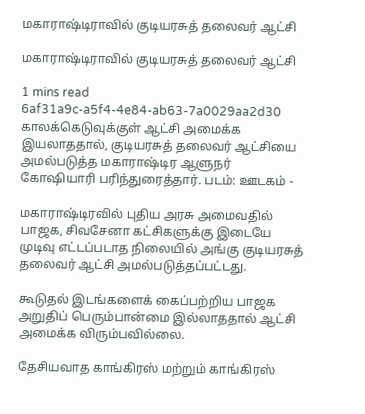மகாராஷ்டிராவில் குடியரசுத் தலைவர் ஆட்சி

மகாராஷ்டிராவில் குடியரசுத் தலைவர் ஆட்சி

1 mins read
6af31a9c-a5f4-4e84-ab63-7a0029aa2d30
காலக்கெடுவுக்குள் ஆட்சி அமைக்க இயலாததால், குடியரசுத் தலைவர் ஆட்சியை அமல்படுத்த மகாராஷ்டிர ஆளுநர் கோஷியாரி பரிந்துரைத்தார். படம்: ஊடகம் -

மகாராஷ்டிரவில் புதிய அரசு அமைவதில் பாஜக, சிவசேனா கட்சிகளுக்கு இடையே முடிவு எட்டப்படாத நிலையில் அங்கு குடியரசுத் தலைவர் ஆட்சி அமல்படுத்தப்பட்டது.

கூடுதல் இடங்களைக் கைப்பற்றிய பாஜக அறுதிப் பெரும்பான்மை இல்லாததால் ஆட்சி அமைக்க விரும்பவில்லை.

தேசியவாத காங்கிரஸ் மற்றும் காங்கிரஸ்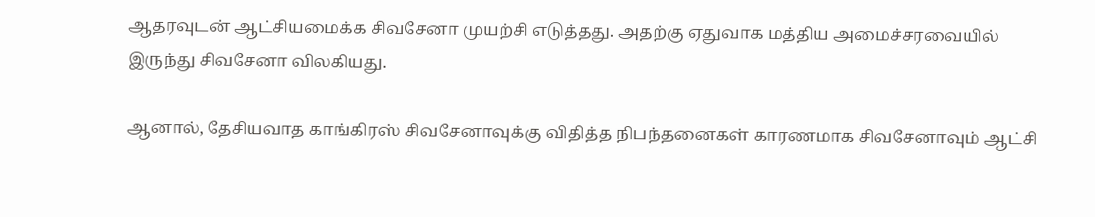ஆதரவுடன் ஆட்சியமைக்க சிவசேனா முயற்சி எடுத்தது. அதற்கு ஏதுவாக மத்திய அமைச்சரவையில் இருந்து சிவசேனா விலகியது.

ஆனால், தேசியவாத காங்கிரஸ் சிவசேனாவுக்கு விதித்த நிபந்தனைகள் காரணமாக சிவசேனாவும் ஆட்சி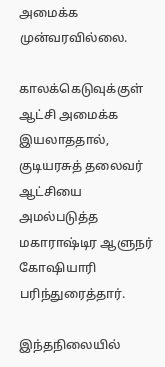அமைக்க முன்வரவில்லை.

காலக்கெடுவுக்குள் ஆட்சி அமைக்க இயலாததால், குடியரசுத் தலைவர் ஆட்சியை அமல்படுத்த மகாராஷ்டிர ஆளுநர் கோஷியாரி பரிந்துரைத்தார்.

இந்தநிலையில்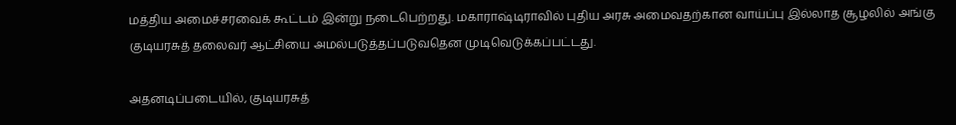மத்திய அமைச்சரவைக் கூட்டம் இன்று நடைபெற்றது. மகாராஷ்டிராவில் புதிய அரசு அமைவதற்கான வாய்ப்பு இல்லாத சூழலில் அங்கு குடியரசுத் தலைவர் ஆட்சியை அமல்படுத்தப்படுவதென முடிவெடுக்கப்பட்டது.

அதனடிப்படையில், குடியரசுத்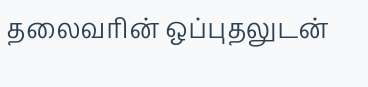தலைவரின் ஒப்புதலுடன்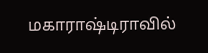மகாராஷ்டிராவில்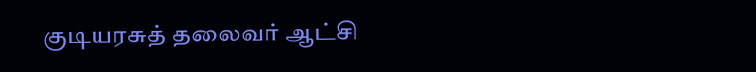குடியரசுத் தலைவர் ஆட்சி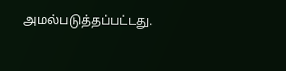அமல்படுத்தப்பட்டது.